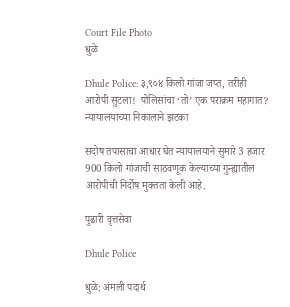Court File Photo
धुळे

Dhule Police: ३,९०४ किलो गांजा जप्त, तरीही आरोपी सुटला!  पोलिसांचा ‘तो’ एक पराक्रम महागात? न्यायालयाच्या निकालाने झटका

सदोष तपासाचा आधार घेत न्यायालयाने सुमारे 3 हजार 900 किलो गांजाची साठवणूक केल्याच्या गुन्ह्यातील आरोपीची निर्दोष मुक्तता केली आहे.

पुढारी वृत्तसेवा

Dhule Police

धुळे: अंमली पदार्थ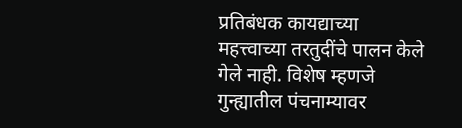प्रतिबंधक कायद्याच्या महत्त्वाच्या तरतुदींचे पालन केले गेले नाही. विशेष म्हणजे गुन्ह्यातील पंचनाम्यावर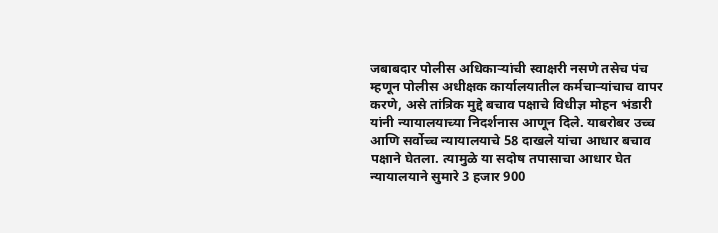जबाबदार पोलीस अधिकाऱ्यांची स्वाक्षरी नसणे तसेच पंच म्हणून पोलीस अधीक्षक कार्यालयातील कर्मचाऱ्यांचाच वापर करणे, असे तांत्रिक मुद्दे बचाव पक्षाचे विधीज्ञ मोहन भंडारी यांनी न्यायालयाच्या निदर्शनास आणून दिले. याबरोबर उच्च आणि सर्वोच्च न्यायालयाचे 58 दाखले यांचा आधार बचाव पक्षाने घेतला. त्यामुळे या सदोष तपासाचा आधार घेत न्यायालयाने सुमारे 3 हजार 900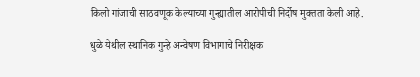किलो गांजाची साठवणूक केल्याच्या गुन्ह्यातील आरोपीची निर्दोष मुक्तता केली आहे.

धुळे येथील स्थानिक गुन्हे अन्वेषण विभागाचे निरीक्षक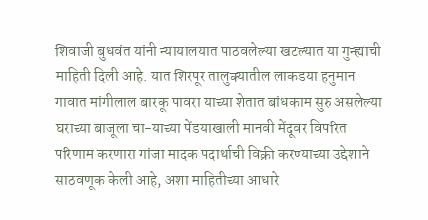शिवाजी बुधवंत यांनी न्यायालयात पाठवलेल्या खटल्यात या गुन्ह्याची माहिती दिली आहे. यात शिरपूर तालुक्यातील लाकडया हनुमान गावात मांगीलाल बारकू पावरा याच्या शेतात बांधकाम सुरु असलेल्या घराच्या बाजूला चा-याच्या पेंडयाखाली मानवी मेंदूवर विपरित परिणाम करणारा गांजा मादक पदार्थाची विक्री करण्याच्या उद्देशाने साठवणूक केली आहे, अशा माहितीच्या आधारे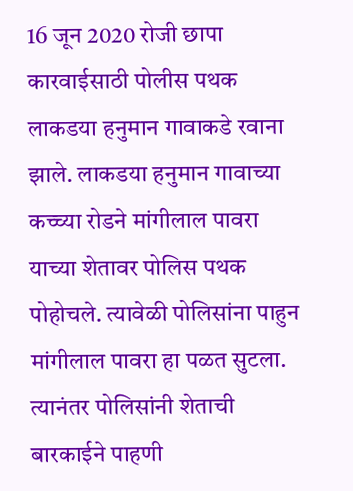16 जून 2020 रोजी छापा कारवाईसाठी पोलीस पथक लाकडया हनुमान गावाकडे रवाना झाले. लाकडया हनुमान गावाच्या कच्च्या रोडने मांगीलाल पावरा याच्या शेतावर पोलिस पथक पोहोचले. त्यावेळी पोलिसांना पाहुन मांगीलाल पावरा हा पळत सुटला. त्यानंतर पोलिसांनी शेताची बारकाईने पाहणी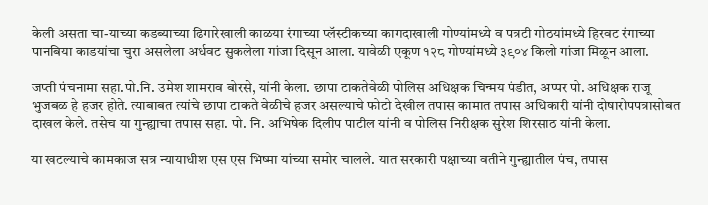केली असता चा-याच्या कडब्याच्या ढिगारेखाली काळया रंगाच्या प्लॅस्टीकच्या कागदाखाली गोण्यांमध्ये व पत्रटी गोठयांमध्ये हिरवट रंगाच्या पानबिया काडयांचा चुरा असलेला अर्धवट सुकलेला गांजा दिसून आला. यावेळी एकूण १२८ गोण्यांमध्ये ३९०४ किलो गांजा मिळून आला.

जप्ती पंचनामा सहा.पो.नि. उमेश शामराव बोरसे, यांनी केला. छापा टाकतेवेळी पोलिस अधिक्षक चिन्मय पंडीत, अप्पर पो. अधिक्षक राजू भुजबळ हे हजर होते. त्याबाबत त्यांचे छापा टाकते वेळीचे हजर असल्याचे फोटो देखील तपास कामात तपास अधिकारी यांनी दोषारोपपत्रासोबत दाखल केले. तसेच या गुन्ह्याचा तपास सहा. पो. नि. अभिषेक दिलीप पाटील यांनी व पोलिस निरीक्षक सुरेश शिरसाठ यांनी केला.

या खटल्याचे कामकाज सत्र न्यायाधीश एस एस भिष्मा यांच्या समोर चालले. यात सरकारी पक्षाच्या वतीने गुन्ह्यातील पंच, तपास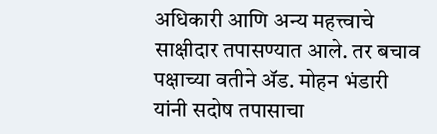अधिकारी आणि अन्य महत्त्वाचे साक्षीदार तपासण्यात आले. तर बचाव पक्षाच्या वतीने ॲड. मोहन भंडारी यांनी सदोष तपासाचा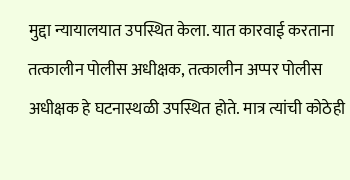मुद्दा न्यायालयात उपस्थित केला. यात कारवाई करताना तत्कालीन पोलीस अधीक्षक, तत्कालीन अप्पर पोलीस अधीक्षक हे घटनास्थळी उपस्थित होते. मात्र त्यांची कोठेही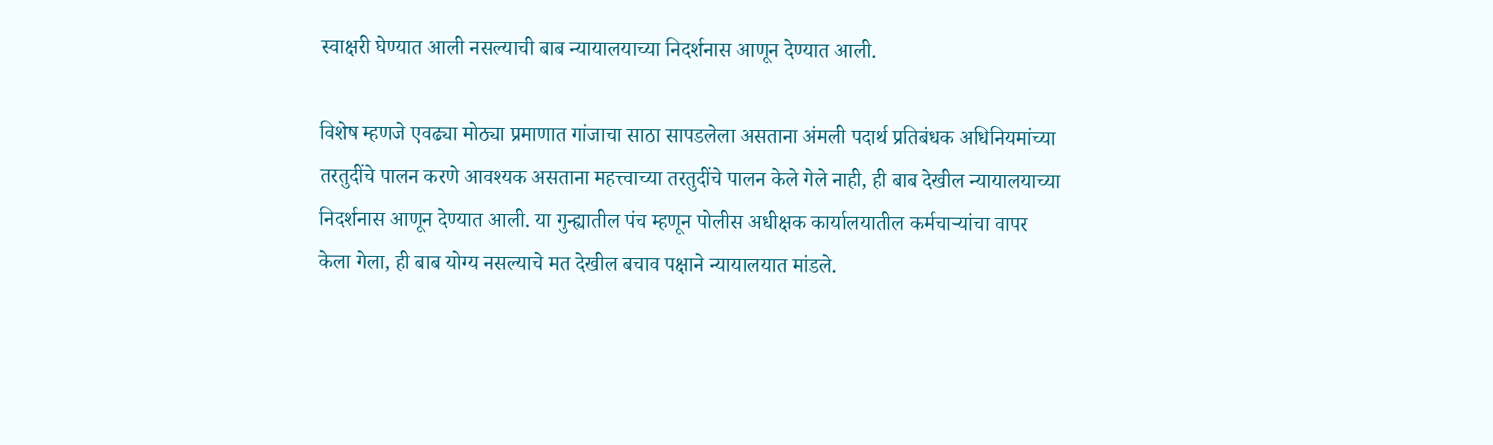स्वाक्षरी घेण्यात आली नसल्याची बाब न्यायालयाच्या निदर्शनास आणून देण्यात आली.

विशेष म्हणजे एवढ्या मोठ्या प्रमाणात गांजाचा साठा सापडलेला असताना अंमली पदार्थ प्रतिबंधक अधिनियमांच्या तरतुदींचे पालन करणे आवश्यक असताना महत्त्वाच्या तरतुदींचे पालन केले गेले नाही, ही बाब देखील न्यायालयाच्या निदर्शनास आणून देण्यात आली. या गुन्ह्यातील पंच म्हणून पोलीस अधीक्षक कार्यालयातील कर्मचाऱ्यांचा वापर केला गेला, ही बाब योग्य नसल्याचे मत देखील बचाव पक्षाने न्यायालयात मांडले.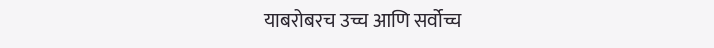याबरोबरच उच्च आणि सर्वोच्च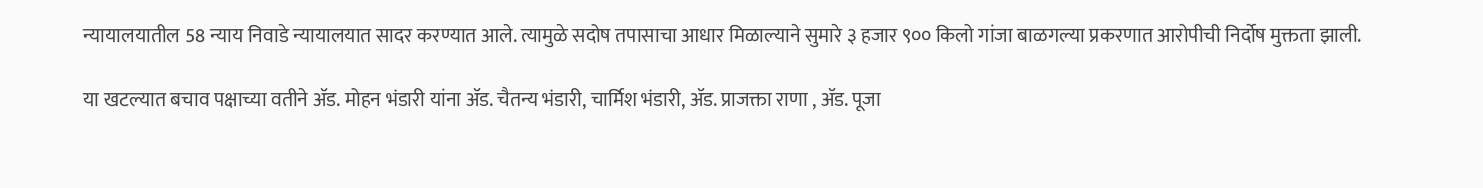न्यायालयातील 58 न्याय निवाडे न्यायालयात सादर करण्यात आले. त्यामुळे सदोष तपासाचा आधार मिळाल्याने सुमारे ३ हजार ९०० किलो गांजा बाळगल्या प्रकरणात आरोपीची निर्दोष मुक्तता झाली.

या खटल्यात बचाव पक्षाच्या वतीने ॲड. मोहन भंडारी यांना ॲड. चैतन्य भंडारी, चार्मिश भंडारी, ॲड. प्राजक्ता राणा , ॲड. पूजा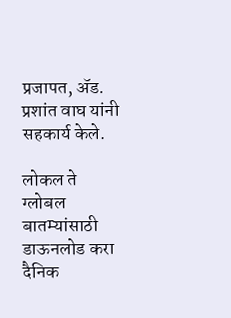प्रजापत, ॲड. प्रशांत वाघ यांनी सहकार्य केले.

लोकल ते ग्लोबल बातम्यांसाठी डाऊनलोड करा दैनिक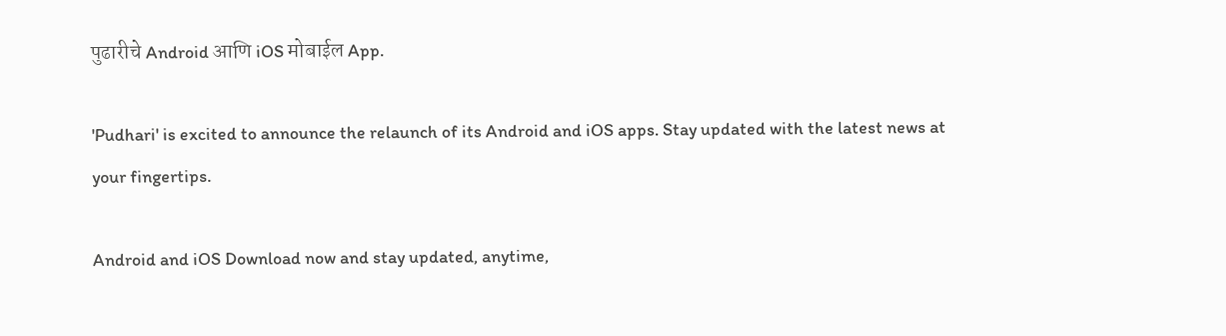पुढारीचे Android आणि iOS मोबाईल App.

'Pudhari' is excited to announce the relaunch of its Android and iOS apps. Stay updated with the latest news at your fingertips.

Android and iOS Download now and stay updated, anytime,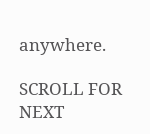anywhere.

SCROLL FOR NEXT